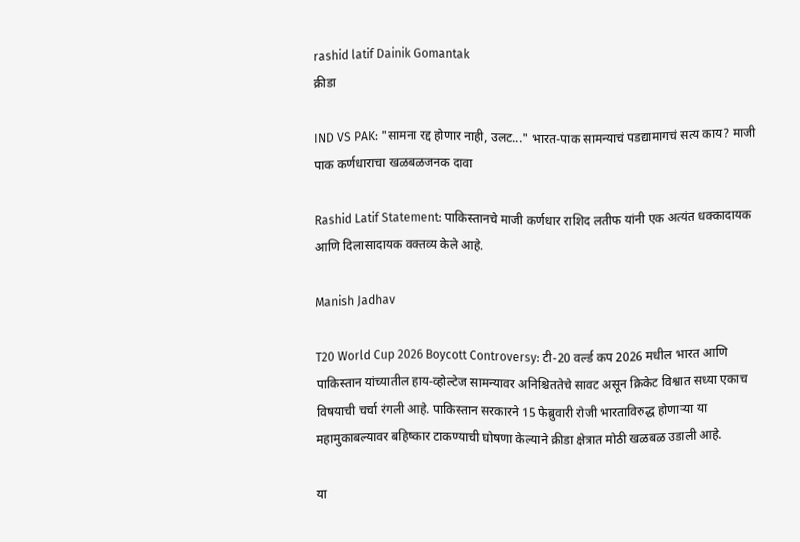rashid latif Dainik Gomantak
क्रीडा

IND VS PAK: "सामना रद्द होणार नाही, उलट..." भारत-पाक सामन्याचं पडद्यामागचं सत्य काय? माजी पाक कर्णधाराचा खळबळजनक दावा

Rashid Latif Statement: पाकिस्तानचे माजी कर्णधार राशिद लतीफ यांनी एक अत्यंत धक्कादायक आणि दिलासादायक वक्तव्य केले आहे.

Manish Jadhav

T20 World Cup 2026 Boycott Controversy: टी-20 वर्ल्ड कप 2026 मधील भारत आणि पाकिस्तान यांच्यातील हाय-व्होल्टेज सामन्यावर अनिश्चिततेचे सावट असून क्रिकेट विश्वात सध्या एकाच विषयाची चर्चा रंगली आहे. पाकिस्तान सरकारने 15 फेब्रुवारी रोजी भारताविरुद्ध होणाऱ्या या महामुकाबल्यावर बहिष्कार टाकण्याची घोषणा केल्याने क्रीडा क्षेत्रात मोठी खळबळ उडाली आहे.

या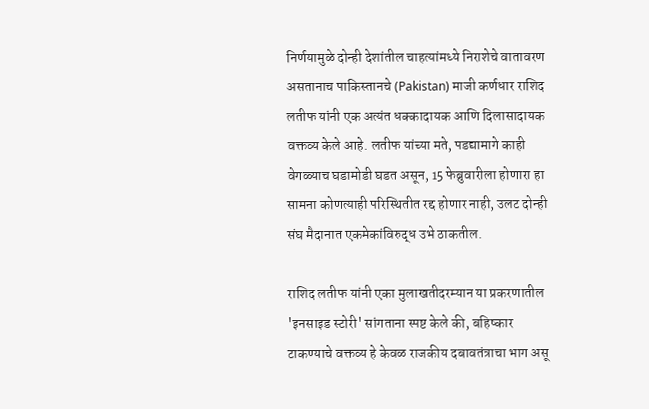निर्णयामुळे दोन्ही देशांतील चाहत्यांमध्ये निराशेचे वातावरण असतानाच पाकिस्तानचे (Pakistan) माजी कर्णधार राशिद लतीफ यांनी एक अत्यंत धक्कादायक आणि दिलासादायक वक्तव्य केले आहे. लतीफ यांच्या मते, पडद्यामागे काही वेगळ्याच घडामोडी घडत असून, 15 फेब्रुवारीला होणारा हा सामना कोणत्याही परिस्थितीत रद्द होणार नाही, उलट दोन्ही संघ मैदानात एकमेकांविरुद्ध उभे ठाकतील.

राशिद लतीफ यांनी एका मुलाखतीदरम्यान या प्रकरणातील 'इनसाइड स्टोरी' सांगताना स्पष्ट केले की, बहिष्कार टाकण्याचे वक्तव्य हे केवळ राजकीय दबावतंत्राचा भाग असू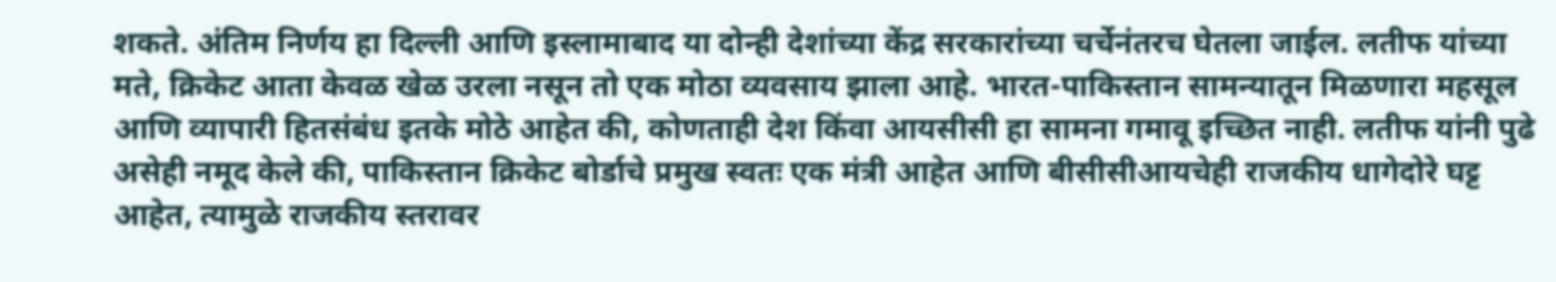शकते. अंतिम निर्णय हा दिल्ली आणि इस्लामाबाद या दोन्ही देशांच्या केंद्र सरकारांच्या चर्चेनंतरच घेतला जाईल. लतीफ यांच्या मते, क्रिकेट आता केवळ खेळ उरला नसून तो एक मोठा व्यवसाय झाला आहे. भारत-पाकिस्तान सामन्यातून मिळणारा महसूल आणि व्यापारी हितसंबंध इतके मोठे आहेत की, कोणताही देश किंवा आयसीसी हा सामना गमावू इच्छित नाही. लतीफ यांनी पुढे असेही नमूद केले की, पाकिस्तान क्रिकेट बोर्डाचे प्रमुख स्वतः एक मंत्री आहेत आणि बीसीसीआयचेही राजकीय धागेदोरे घट्ट आहेत, त्यामुळे राजकीय स्तरावर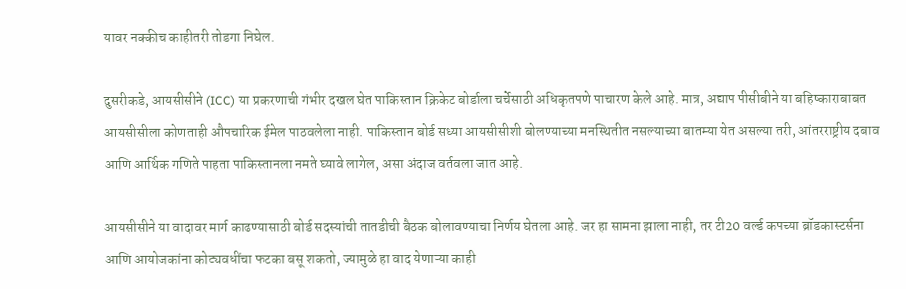यावर नक्कीच काहीतरी तोडगा निघेल.

दुसरीकडे, आयसीसीने (ICC) या प्रकरणाची गंभीर दखल घेत पाकिस्तान क्रिकेट बोर्डाला चर्चेसाठी अधिकृतपणे पाचारण केले आहे. मात्र, अद्याप पीसीबीने या बहिष्काराबाबत आयसीसीला कोणताही औपचारिक ईमेल पाठवलेला नाही. पाकिस्तान बोर्ड सध्या आयसीसीशी बोलण्याच्या मनस्थितीत नसल्याच्या बातम्या येत असल्या तरी, आंतरराष्ट्रीय दबाव आणि आर्थिक गणिते पाहता पाकिस्तानला नमते घ्यावे लागेल, असा अंदाज वर्तवला जात आहे.

आयसीसीने या वादावर मार्ग काढण्यासाठी बोर्ड सदस्यांची तातडीची बैठक बोलावण्याचा निर्णय घेतला आहे. जर हा सामना झाला नाही, तर टी20 वर्ल्ड कपच्या ब्रॉडकास्टर्सना आणि आयोजकांना कोट्यवधींचा फटका बसू शकतो, ज्यामुळे हा वाद येणाऱ्या काही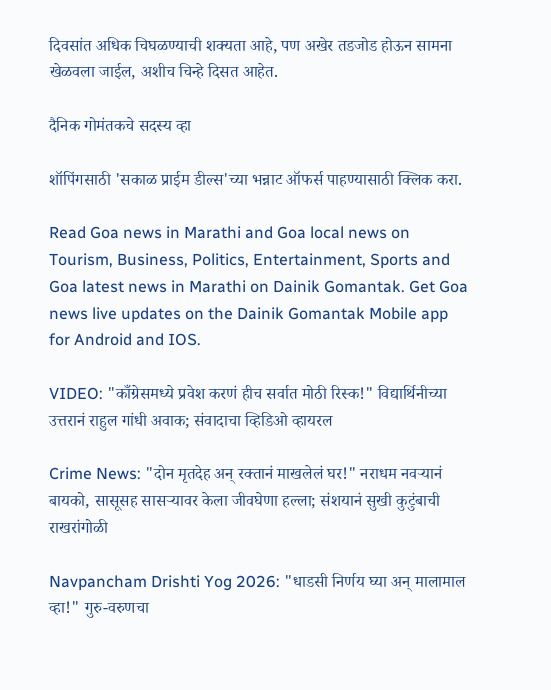दिवसांत अधिक चिघळण्याची शक्यता आहे, पण अखेर तडजोड होऊन सामना खेळवला जाईल, अशीच चिन्हे दिसत आहेत.

दैनिक गोमंतकचे सदस्य व्हा

शॉपिंगसाठी 'सकाळ प्राईम डील्स'च्या भन्नाट ऑफर्स पाहण्यासाठी क्लिक करा.

Read Goa news in Marathi and Goa local news on Tourism, Business, Politics, Entertainment, Sports and Goa latest news in Marathi on Dainik Gomantak. Get Goa news live updates on the Dainik Gomantak Mobile app for Android and IOS.

VIDEO: "काँग्रेसमध्ये प्रवेश करणं हीच सर्वात मोठी रिस्क!" विद्यार्थिनीच्या उत्तरानं राहुल गांधी अवाक; संवादाचा व्हिडिओ व्हायरल

Crime News: "दोन मृतदेह अन् रक्तानं माखलेलं घर!" नराधम नवऱ्यानं बायको, सासूसह सासऱ्यावर केला जीवघेणा हल्ला; संशयानं सुखी कुटुंबाची राखरांगोळी

Navpancham Drishti Yog 2026: "धाडसी निर्णय घ्या अन् मालामाल व्हा!" गुरु-वरुणचा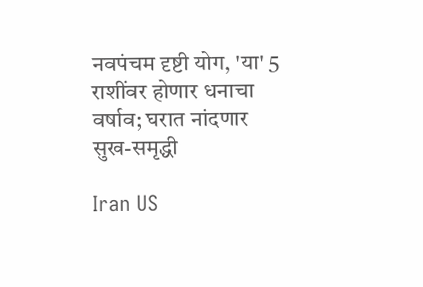नवपंचम दृष्टी योग, 'या' 5 राशींवर होणार धनाचा वर्षाव; घरात नांदणार सुख-समृद्धी

Iran US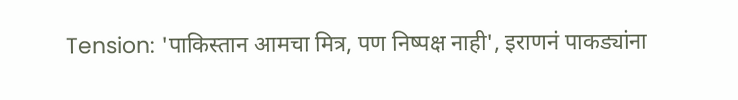Tension: 'पाकिस्तान आमचा मित्र, पण निष्पक्ष नाही', इराणनं पाकड्यांना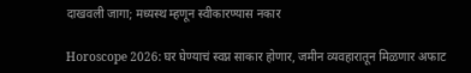दाखवली जागा; मध्यस्थ म्हणून स्वीकारण्यास नकार

Horoscope 2026: घर घेण्याचं स्वप्न साकार होणार, जमीन व्यवहारातून मिळणार अफाट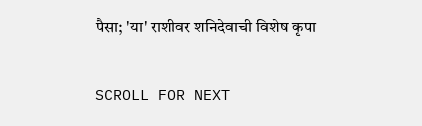पैसा; 'या' राशीवर शनिदेवाची विशेष कृपा

SCROLL FOR NEXT